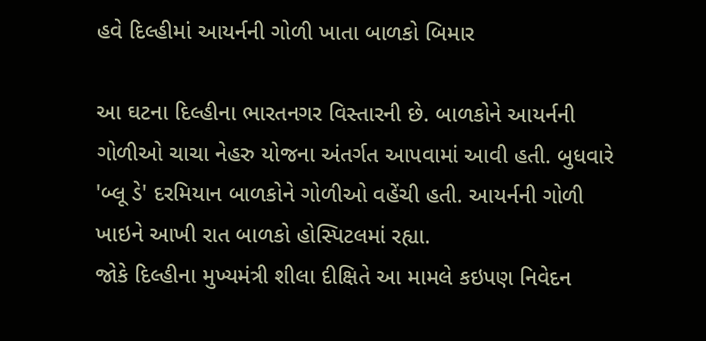હવે દિલ્હીમાં આયર્નની ગોળી ખાતા બાળકો બિમાર

આ ઘટના દિલ્હીના ભારતનગર વિસ્તારની છે. બાળકોને આયર્નની ગોળીઓ ચાચા નેહરુ યોજના અંતર્ગત આપવામાં આવી હતી. બુધવારે 'બ્લૂ ડે' દરમિયાન બાળકોને ગોળીઓ વહેંચી હતી. આયર્નની ગોળી ખાઇને આખી રાત બાળકો હોસ્પિટલમાં રહ્યા.
જોકે દિલ્હીના મુખ્યમંત્રી શીલા દીક્ષિતે આ મામલે કઇપણ નિવેદન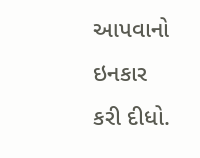આપવાનો ઇનકાર કરી દીધો.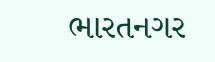ભારતનગર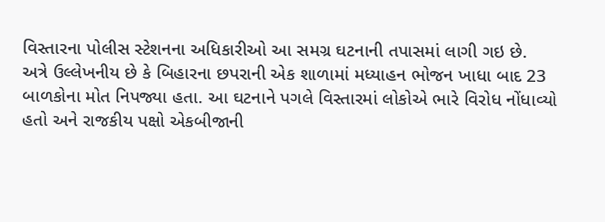વિસ્તારના પોલીસ સ્ટેશનના અધિકારીઓ આ સમગ્ર ઘટનાની તપાસમાં લાગી ગઇ છે.
અત્રે ઉલ્લેખનીય છે કે બિહારના છપરાની એક શાળામાં મધ્યાહન ભોજન ખાધા બાદ 23 બાળકોના મોત નિપજ્યા હતા. આ ઘટનાને પગલે વિસ્તારમાં લોકોએ ભારે વિરોધ નોંધાવ્યો હતો અને રાજકીય પક્ષો એકબીજાની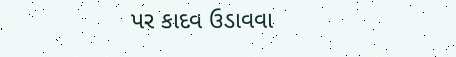પર કાદવ ઉડાવવા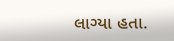લાગ્યા હતા.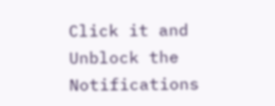Click it and Unblock the Notifications